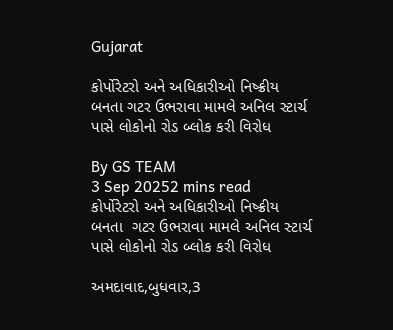Gujarat

કોર્પોરેટરો અને અધિકારીઓ નિષ્ક્રીય બનતા ગટર ઉભરાવા મામલે અનિલ સ્ટાર્ચ પાસે લોકોનો રોડ બ્લોક કરી વિરોધ

By GS TEAM
3 Sep 20252 mins read
કોર્પોરેટરો અને અધિકારીઓ નિષ્ક્રીય બનતા  ગટર ઉભરાવા મામલે અનિલ સ્ટાર્ચ પાસે લોકોનો રોડ બ્લોક કરી વિરોધ

અમદાવાદ,બુધવાર,3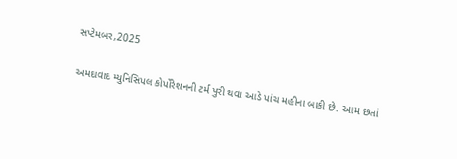સપ્ટેમબર,2025

અમદાવાદ મ્યુનિસિપલ કોર્પોરેશનની ટર્મ પુરી થવા આડે પાંચ મહીના બાકી છે. આમ છતાં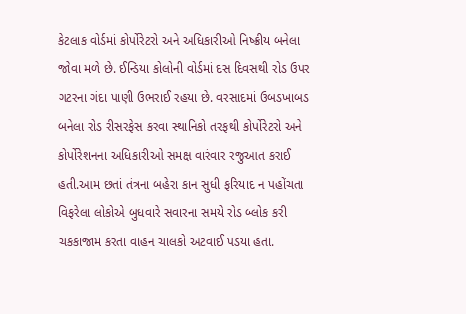કેટલાક વોર્ડમાં કોર્પોરેટરો અને અધિકારીઓ નિષ્ક્રીય બનેલા જોવા મળે છે. ઈન્ડિયા કોલોની વોર્ડમાં દસ દિવસથી રોડ ઉપર ગટરના ગંદા પાણી ઉભરાઈ રહયા છે. વરસાદમાં ઉબડખાબડ બનેલા રોડ રીસરફેસ કરવા સ્થાનિકો તરફથી કોર્પોરેટરો અને કોર્પોરેશનના અધિકારીઓ સમક્ષ વારંવાર રજુઆત કરાઈ હતી.આમ છતાં તંત્રના બહેરા કાન સુધી ફરિયાદ ન પહોંચતા વિફરેલા લોકોએ બુધવારે સવારના સમયે રોડ બ્લોક કરી ચકકાજામ કરતા વાહન ચાલકો અટવાઈ પડયા હતા.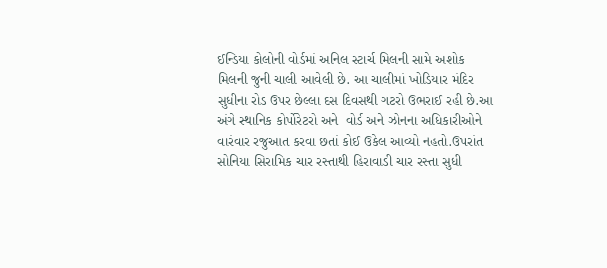ઈન્ડિયા કોલોની વોર્ડમાં અનિલ સ્ટાર્ચ મિલની સામે અશોક મિલની જુની ચાલી આવેલી છે. આ ચાલીમાં ખોડિયાર મંદિર સુધીના રોડ ઉપર છેલ્લા દસ દિવસથી ગટરો ઉભરાઈ રહી છે.આ અંગે સ્થાનિક કોર્પોરેટરો અને  વોર્ડ અને ઝોનના અધિકારીઓને વારંવાર રજુઆત કરવા છતાં કોઈ ઉકેલ આવ્યો નહતો.ઉપરાંત સોનિયા સિરામિક ચાર રસ્તાથી હિરાવાડી ચાર રસ્તા સુધી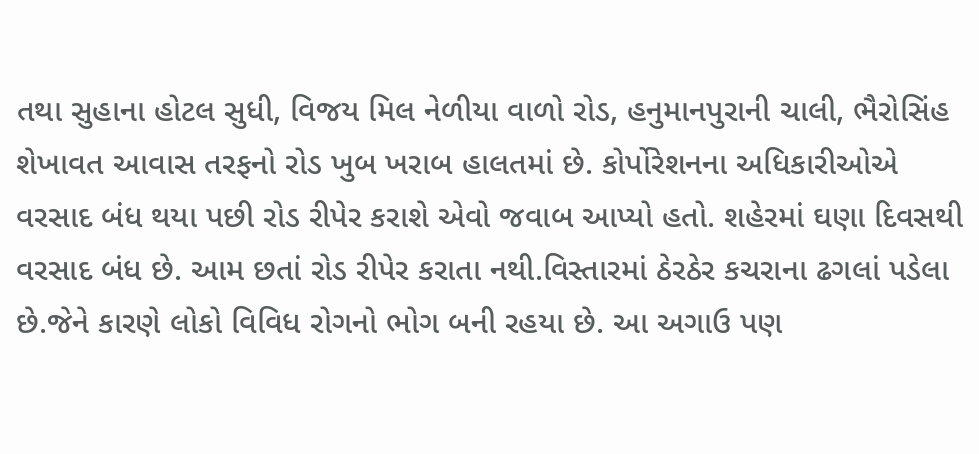તથા સુહાના હોટલ સુધી, વિજય મિલ નેળીયા વાળો રોડ, હનુમાનપુરાની ચાલી, ભૈરોસિંહ શેખાવત આવાસ તરફનો રોડ ખુબ ખરાબ હાલતમાં છે. કોર્પોરેશનના અધિકારીઓએ વરસાદ બંધ થયા પછી રોડ રીપેર કરાશે એવો જવાબ આપ્યો હતો. શહેરમાં ઘણા દિવસથી વરસાદ બંધ છે. આમ છતાં રોડ રીપેર કરાતા નથી.વિસ્તારમાં ઠેરઠેર કચરાના ઢગલાં પડેલા છે.જેને કારણે લોકો વિવિધ રોગનો ભોગ બની રહયા છે. આ અગાઉ પણ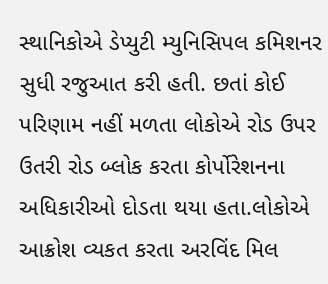સ્થાનિકોએ ડેપ્યુટી મ્યુનિસિપલ કમિશનર સુધી રજુઆત કરી હતી. છતાં કોઈ પરિણામ નહીં મળતા લોકોએ રોડ ઉપર ઉતરી રોડ બ્લોક કરતા કોર્પોરેશનના અધિકારીઓ દોડતા થયા હતા.લોકોએ આક્રોશ વ્યકત કરતા અરવિંદ મિલ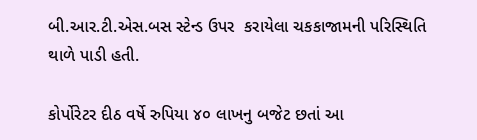બી.આર.ટી.એસ.બસ સ્ટેન્ડ ઉપર  કરાયેલા ચકકાજામની પરિસ્થિતિ થાળે પાડી હતી.

કોર્પોરેટર દીઠ વર્ષે રુપિયા ૪૦ લાખનુ બજેટ છતાં આ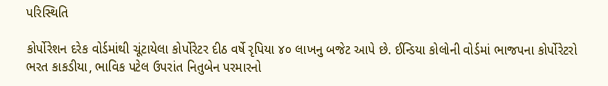પરિસ્થિતિ

કોર્પોરેશન દરેક વોર્ડમાંથી ચૂંટાયેલા કોર્પોરેટર દીઠ વર્ષે રૃપિયા ૪૦ લાખનુ બજેટ આપે છે. ઈન્ડિયા કોલોની વોર્ડમાં ભાજપના કોર્પોરેટરો  ભરત કાકડીયા, ભાવિક પટેલ ઉપરાંત નિતુબેન પરમારનો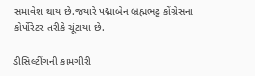સમાવેશ થાય છે.જયારે પદ્માબેન બ્રહ્મભટ્ટ કોંગ્રેસના કોર્પોરેટર તરીકે ચૂંટાયા છે.

ડીસિલ્ટીંગની કામગીરી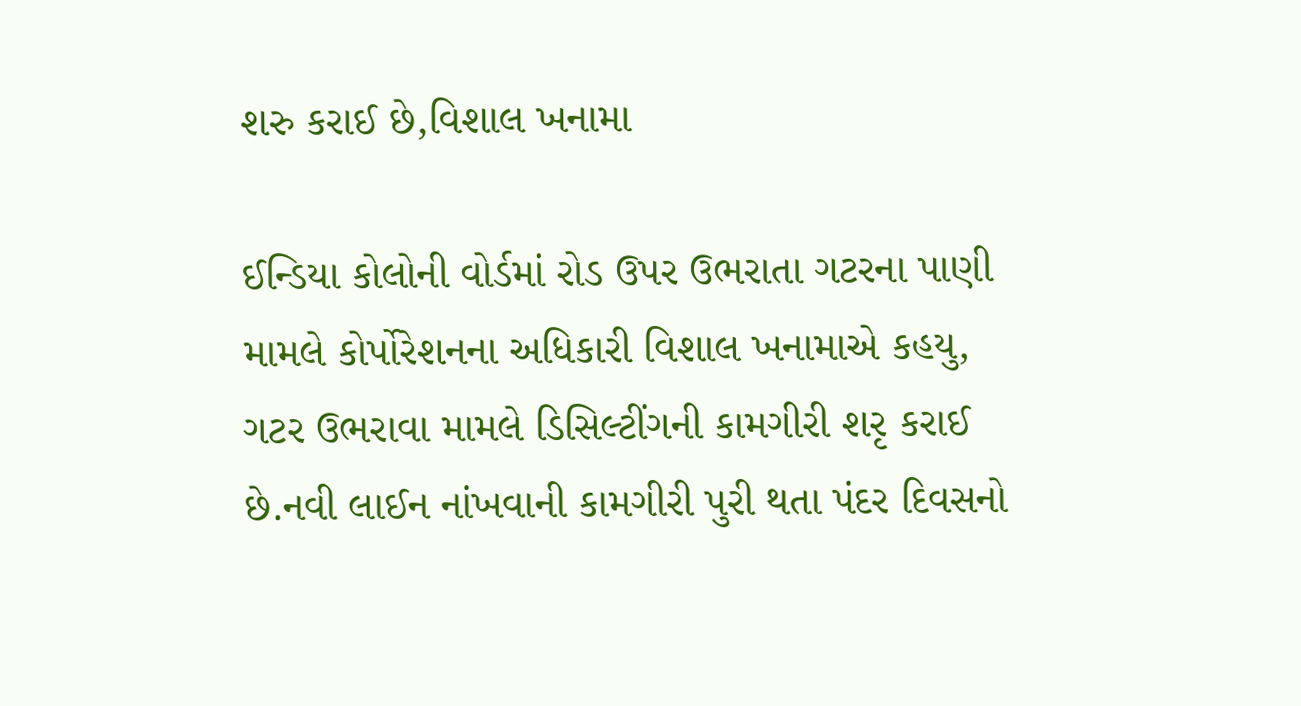શરુ કરાઈ છે,વિશાલ ખનામા

ઈન્ડિયા કોલોની વોર્ડમાં રોડ ઉપર ઉભરાતા ગટરના પાણી મામલે કોર્પોરેશનના અધિકારી વિશાલ ખનામાએ કહયુ, ગટર ઉભરાવા મામલે ડિસિલ્ટીંગની કામગીરી શરૃ કરાઈ છે.નવી લાઈન નાંખવાની કામગીરી પુરી થતા પંદર દિવસનો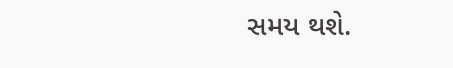સમય થશે.